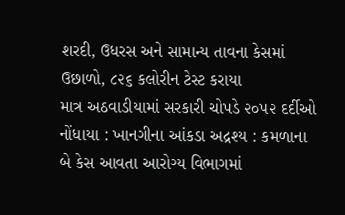શરદી, ઉધરસ અને સામાન્ય તાવના કેસમાં ઉછાળો, ૮૨૬ કલોરીન ટેસ્ટ કરાયા
માત્ર અઠવાડીયામાં સરકારી ચોપડે ૨૦૫૨ દર્દીઓ નોંધાયા : ખાનગીના આંકડા અદ્રશ્ય : કમળાના બે કેસ આવતા આરોગ્ય વિભાગમાં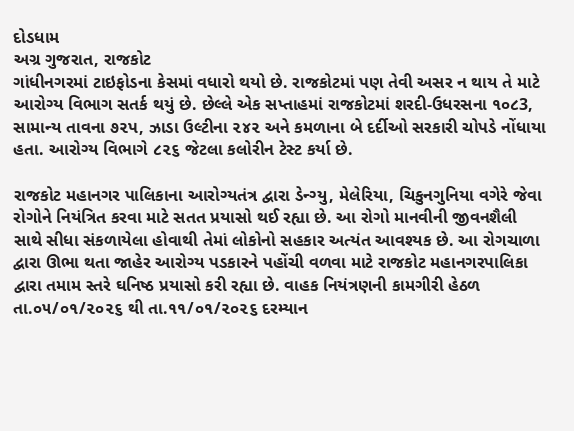દોડધામ
અગ્ર ગુજરાત, રાજકોટ
ગાંધીનગરમાં ટાઇફોડના કેસમાં વધારો થયો છે. રાજકોટમાં પણ તેવી અસર ન થાય તે માટે આરોગ્ય વિભાગ સતર્ક થયું છે. છેલ્લે એક સપ્તાહમાં રાજકોટમાં શરદી-ઉધરસના ૧૦૮3, સામાન્ય તાવના ૭૨પ, ઝાડા ઉલ્ટીના ૨૪૨ અને કમળાના બે દર્દીઓ સરકારી ચોપડે નોંધાયા હતા. આરોગ્ય વિભાગે ૮૨૬ જેટલા કલોરીન ટેસ્ટ કર્યા છે.

રાજકોટ મહાનગર પાલિકાના આરોગ્યતંત્ર દ્વારા ડેન્ગ્યુ, મેલેરિયા, ચિકુનગુનિયા વગેરે જેવા રોગોને નિયંત્રિત કરવા માટે સતત પ્રયાસો થઈ રહ્યા છે. આ રોગો માનવીની જીવનશૈલી સાથે સીધા સંકળાયેલા હોવાથી તેમાં લોકોનો સહકાર અત્યંત આવશ્યક છે. આ રોગચાળા દ્વારા ઊભા થતા જાહેર આરોગ્ય પડકારને પહોંચી વળવા માટે રાજકોટ મહાનગરપાલિકા દ્વારા તમામ સ્તરે ઘનિષ્ઠ પ્રયાસો કરી રહ્યા છે. વાહક નિયંત્રણની કામગીરી હેઠળ તા.૦૫/૦૧/૨૦૨૬ થી તા.૧૧/૦૧/૨૦૨૬ દરમ્યાન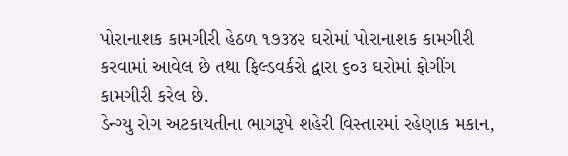પોરાનાશક કામગીરી હેઠળ ૧૭૩૪૨ ઘરોમાં પોરાનાશક કામગીરી કરવામાં આવેલ છે તથા ફિલ્ડવર્કરો દ્વારા ૬૦૩ ઘરોમાં ફોગીંગ કામગીરી કરેલ છે.
ડેન્ગ્યુ રોગ અટકાયતીના ભાગરૂપે શહેરી વિસ્તારમાં રહેણાક મકાન,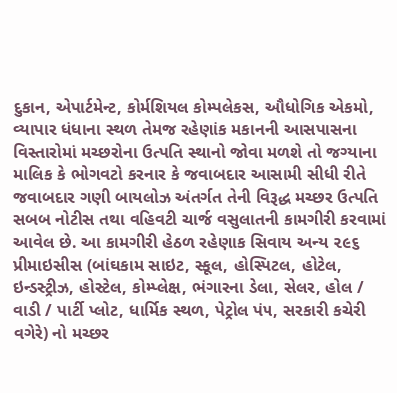દુકાન, એપાર્ટમેન્ટ, કોર્મશિયલ કોમ્પલેકસ, ઔધોગિક એકમો, વ્યાપાર ધંધાના સ્થળ તેમજ રહેણાંક મકાનની આસપાસના વિસ્તારોમાં મચ્છરોના ઉત્પતિ સ્થાનો જોવા મળશે તો જગ્યાના માલિક કે ભોગવટો કરનાર કે જવાબદાર આસામી સીધી રીતે જવાબદાર ગણી બાયલોઝ અંતર્ગત તેની વિરૂદ્ધ મચ્છર ઉત્પતિ સબબ નોટીસ તથા વહિવટી ચાર્જ વસુલાતની કામગીરી કરવામાં આવેલ છે. આ કામગીરી હેઠળ રહેણાક સિવાય અન્ય ૨૯૬ પ્રીમાઇસીસ (બાંઘકામ સાઇટ, સ્કૂલ, હોસ્પિટલ, હોટેલ, ઇન્ડસ્ટ્રીઝ, હોસ્ટેલ, કોમ્પ્લેક્ષ, ભંગારના ડેલા, સેલર, હોલ / વાડી / પાર્ટી પ્લોટ, ધાર્મિક સ્થળ, પેટ્રોલ પં૫, સરકારી કચેરી વગેરે) નો મચ્છર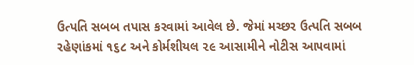ઉત્પતિ સબબ તપાસ કરવામાં આવેલ છે. જેમાં મચ્છર ઉત્પતિ સબબ રહેણાંકમાં ૧૬૮ અને કોર્મશીયલ ૨૯ આસામીને નોટીસ આ૫વામાં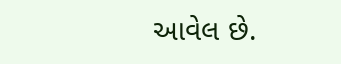આવેલ છે.